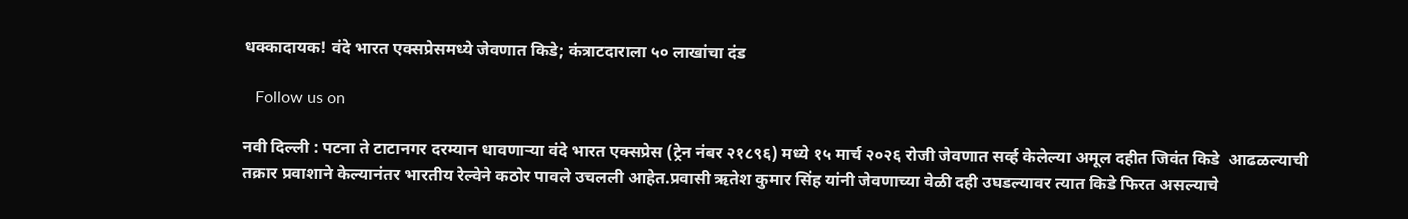धक्कादायक! वंदे भारत एक्सप्रेसमध्ये जेवणात किडे; कंत्राटदाराला ५० लाखांचा दंड

   Follow us on

नवी दिल्ली : पटना ते टाटानगर दरम्यान धावणाऱ्या वंदे भारत एक्सप्रेस (ट्रेन नंबर २१८९६) मध्ये १५ मार्च २०२६ रोजी जेवणात सर्व्ह केलेल्या अमूल दहीत जिवंत किडे  आढळल्याची तक्रार प्रवाशाने केल्यानंतर भारतीय रेल्वेने कठोर पावले उचलली आहेत.प्रवासी ऋतेश कुमार सिंह यांनी जेवणाच्या वेळी दही उघडल्यावर त्यात किडे फिरत असल्याचे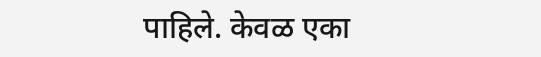पाहिले. केवळ एका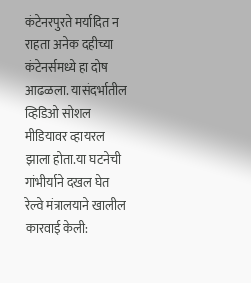कंटेनरपुरते मर्यादित न राहता अनेक दहीच्या कंटेनर्समध्ये हा दोष आढळला. यासंदर्भातील व्हिडिओ सोशल मीडियावर व्हायरल झाला होता.या घटनेची गांभीर्याने दखल घेत रेल्वे मंत्रालयाने खालील कारवाई केली: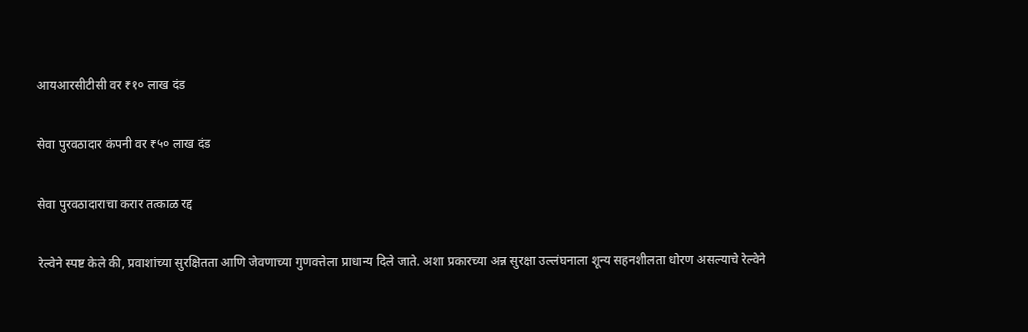आयआरसीटीसी वर ₹१० लाख दंड

सेवा पुरवठादार कंपनी वर ₹५० लाख दंड

सेवा पुरवठादाराचा करार तत्काळ रद्द

रेल्वेने स्पष्ट केले की, प्रवाशांच्या सुरक्षितता आणि जेवणाच्या गुणवत्तेला प्राधान्य दिले जाते. अशा प्रकारच्या अन्न सुरक्षा उल्लंघनाला शून्य सहनशीलता धोरण असल्याचे रेल्वेने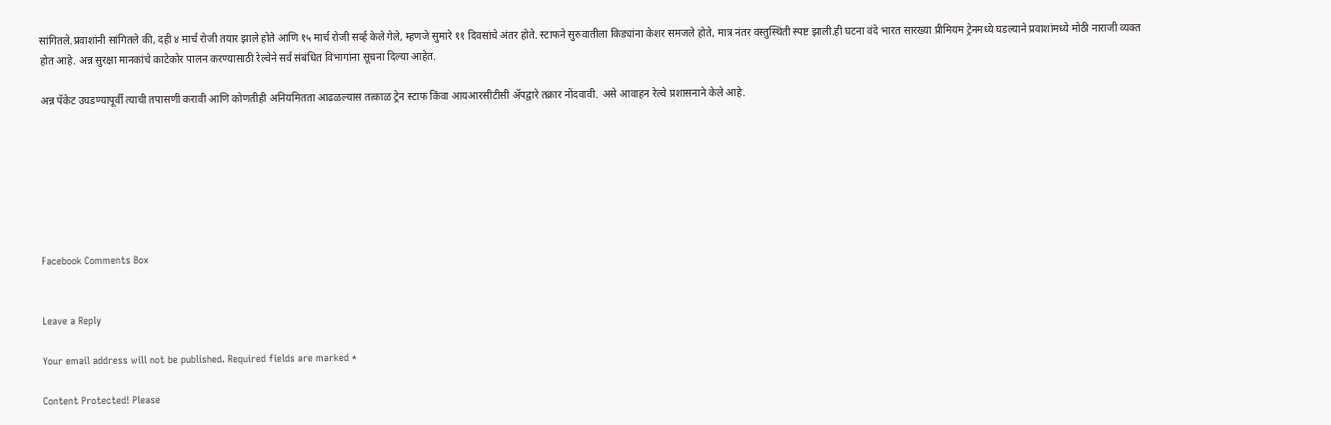सांगितले.प्रवाशांनी सांगितले की, दही ४ मार्च रोजी तयार झाले होते आणि १५ मार्च रोजी सर्व्ह केले गेले, म्हणजे सुमारे ११ दिवसांचे अंतर होते. स्टाफने सुरुवातीला किड्यांना केशर समजले होते, मात्र नंतर वस्तुस्थिती स्पष्ट झाली.ही घटना वंदे भारत सारख्या प्रीमियम ट्रेनमध्ये घडल्याने प्रवाशांमध्ये मोठी नाराजी व्यक्त होत आहे. अन्न सुरक्षा मानकांचे काटेकोर पालन करण्यासाठी रेल्वेने सर्व संबंधित विभागांना सूचना दिल्या आहेत.

अन्न पॅकेट उघडण्यापूर्वी त्याची तपासणी करावी आणि कोणतीही अनियमितता आढळल्यास तत्काळ ट्रेन स्टाफ किंवा आयआरसीटीसी ॲपद्वारे तक्रार नोंदवावी. असे आवाहन रेल्वे प्रशासनाने केले आहे.







Facebook Comments Box


Leave a Reply

Your email address will not be published. Required fields are marked *

Content Protected! Please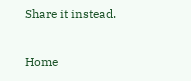Share it instead.

Home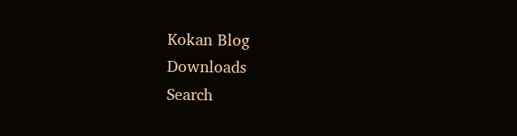Kokan Blog
Downloads
Search